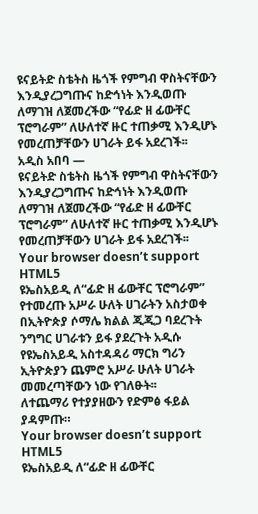ዩናይትድ ስቴትስ ዜጎች የምግብ ዋስትናቸውን እንዲያረጋግጡና ከድኅነት እንዲወጡ ለማገዝ ለጀመረችው “የፊድ ዘ ፊውቸር ፕሮግራም” ለሁለተኛ ዙር ተጠቃሚ እንዲሆኑ የመረጠቻቸውን ሀገራት ይፋ አደረገች፡፡
አዲስ አበባ —
ዩናይትድ ስቴትስ ዜጎች የምግብ ዋስትናቸውን እንዲያረጋግጡና ከድኅነት እንዲወጡ ለማገዝ ለጀመረችው “የፊድ ዘ ፊውቸር ፕሮግራም” ለሁለተኛ ዙር ተጠቃሚ እንዲሆኑ የመረጠቻቸውን ሀገራት ይፋ አደረገች፡፡
Your browser doesn’t support HTML5
ዩኤስአይዲ ለ“ፊድ ዘ ፊውቸር ፕሮግራም” የተመረጡ አሥራ ሁለት ሀገራትን አስታወቀ
በኢትዮጵያ ሶማሌ ክልል ጂጂጋ ባደረጉት ንግግር ሀገራቱን ይፋ ያደረጉት አዲሱ የዩኤስአይዲ አስተዳዳሪ ማርክ ግሪን ኢትዮጵያን ጨምሮ አሥራ ሁለት ሀገራት መመረጣቸውን ነው የገለፁት፡፡
ለተጨማሪ የተያያዘውን የድምፅ ፋይል ያዳምጡ።
Your browser doesn’t support HTML5
ዩኤስአይዲ ለ“ፊድ ዘ ፊውቸር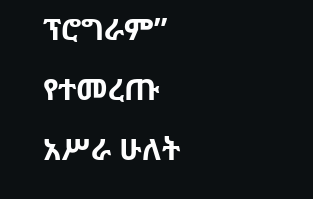ፕሮግራም” የተመረጡ አሥራ ሁለት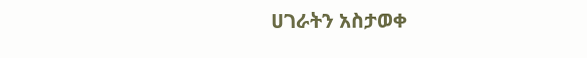ሀገራትን አስታወቀ